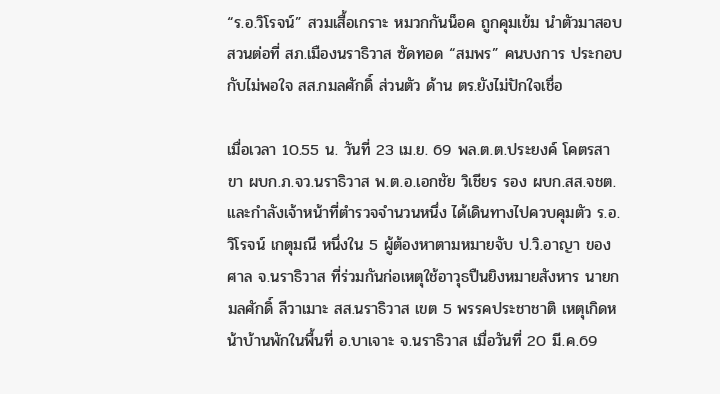“ร.อ.วิโรจน์” สวมเสื้อเกราะ หมวกกันน็อค ถูกคุมเข้ม นำตัวมาสอบสวนต่อที่ สภ.เมืองนราธิวาส ซัดทอด “สมพร” คนบงการ ประกอบกับไม่พอใจ สส.กมลศักดิ์ ส่วนตัว ด้าน ตร.ยังไม่ปักใจเชื่อ

เมื่อเวลา 10.55 น. วันที่ 23 เม.ย. 69 พล.ต.ต.ประยงค์ โคตรสาขา ผบก.ภ.จว.นราธิวาส พ.ต.อ.เอกชัย วิเชียร รอง ผบก.สส.จชต. และกำลังเจ้าหน้าที่ตำรวจจำนวนหนึ่ง ได้เดินทางไปควบคุมตัว ร.อ.วิโรจน์ เกตุมณี หนึ่งใน 5 ผู้ต้องหาตามหมายจับ ป.วิ.อาญา ของศาล จ.นราธิวาส ที่ร่วมกันก่อเหตุใช้อาวุธปืนยิงหมายสังหาร นายกมลศักดิ์ ลีวาเมาะ สส.นราธิวาส เขต 5 พรรคประชาชาติ เหตุเกิดหน้าบ้านพักในพื้นที่ อ.บาเจาะ จ.นราธิวาส เมื่อวันที่ 20 มี.ค.69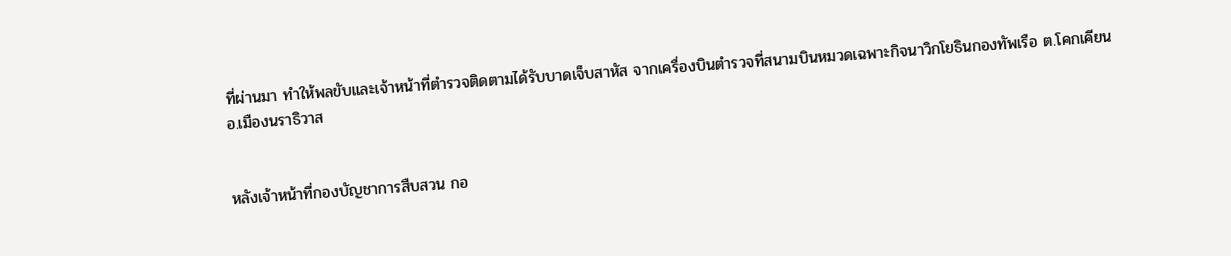ที่ผ่านมา ทำให้พลขับและเจ้าหน้าที่ตำรวจติดตามได้รับบาดเจ็บสาหัส จากเครื่องบินตำรวจที่สนามบินหมวดเฉพาะกิจนาวิกโยธินกองทัพเรือ ต.โคกเคียน อ.เมืองนราธิวาส


หลังเจ้าหน้าที่กองบัญชาการสืบสวน กอ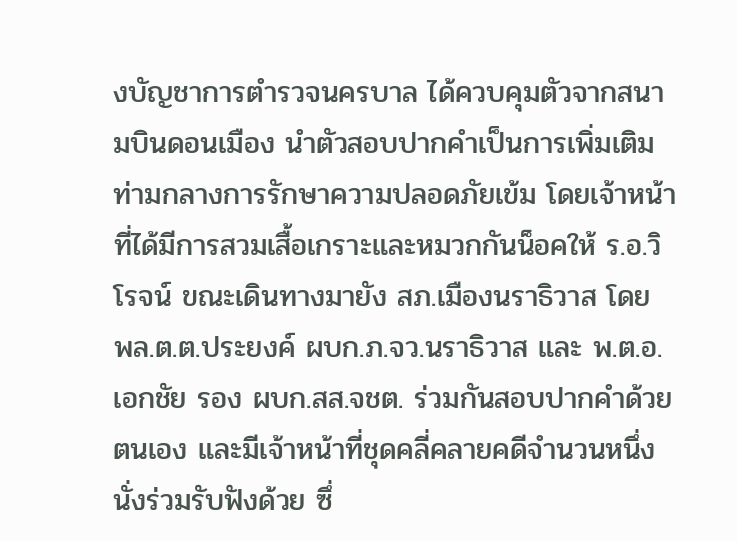งบัญชาการตำรวจนครบาล ได้ควบคุมตัวจากสนามบินดอนเมือง นำตัวสอบปากคำเป็นการเพิ่มเติม ท่ามกลางการรักษาความปลอดภัยเข้ม โดยเจ้าหน้าที่ได้มีการสวมเสื้อเกราะและหมวกกันน็อคให้ ร.อ.วิโรจน์ ขณะเดินทางมายัง สภ.เมืองนราธิวาส โดย พล.ต.ต.ประยงค์ ผบก.ภ.จว.นราธิวาส และ พ.ต.อ.เอกชัย รอง ผบก.สส.จชต. ร่วมกันสอบปากคำด้วยตนเอง และมีเจ้าหน้าที่ชุดคลี่คลายคดีจำนวนหนึ่งนั่งร่วมรับฟังด้วย ซึ่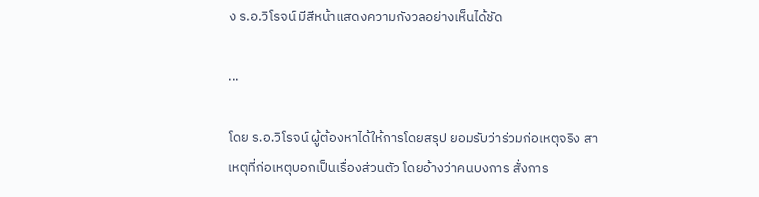ง ร.อ.วิโรจน์ มีสีหน้าแสดงความกังวลอย่างเห็นได้ชัด

...

โดย ร.อ.วิโรจน์ ผู้ต้องหาได้ให้การโดยสรุป ยอมรับว่าร่วมก่อเหตุจริง สาเหตุที่ก่อเหตุบอกเป็นเรื่องส่วนตัว โดยอ้างว่าคนบงการ สั่งการ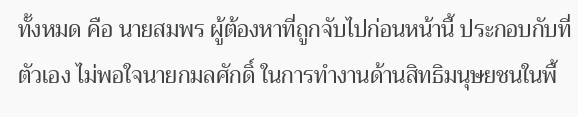ทั้งหมด คือ นายสมพร ผู้ต้องหาที่ถูกจับไปก่อนหน้านี้ ประกอบกับที่ตัวเอง ไม่พอใจนายกมลศักดิ์ ในการทำงานด้านสิทธิมนุษยชนในพื้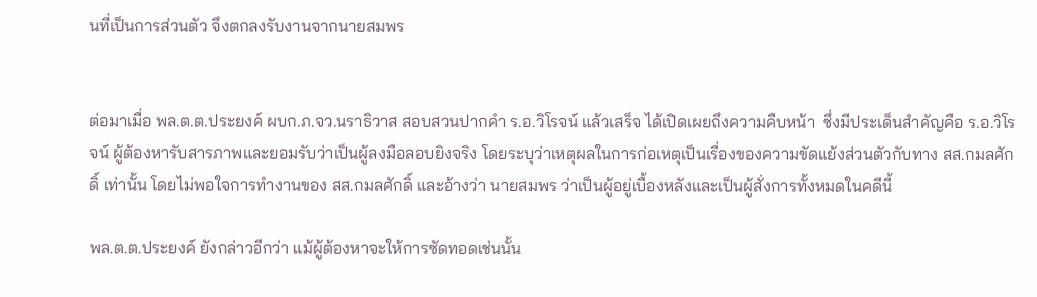นที่เป็นการส่วนตัว จึงตกลงรับงานจากนายสมพร


ต่อมาเมื่อ พล.ต.ต.ประยงค์ ผบก.ภ.จว.นราธิวาส สอบสวนปากคำ ร.อ.วิโรจน์ แล้วเสร็จ ได้เปิดเผยถึงความคืบหน้า  ซึ่งมีประเด็นสำคัญคือ ร.อ.วิโรจน์ ผู้ต้องหารับสารภาพและยอมรับว่าเป็นผู้ลงมือลอบยิงจริง โดยระบุว่าเหตุผลในการก่อเหตุเป็นเรื่องของความขัดแย้งส่วนตัวกับทาง สส.กมลศักดิ์ เท่านั้น โดยไม่พอใจการทำงานของ สส.กมลศักดิ์ และอ้างว่า นายสมพร ว่าเป็นผู้อยู่เบื้องหลังและเป็นผู้สั่งการทั้งหมดในคดีนี้

พล.ต.ต.ประยงค์ ยังกล่าวอีกว่า แม้ผู้ต้องหาจะให้การซัดทอดเช่นนั้น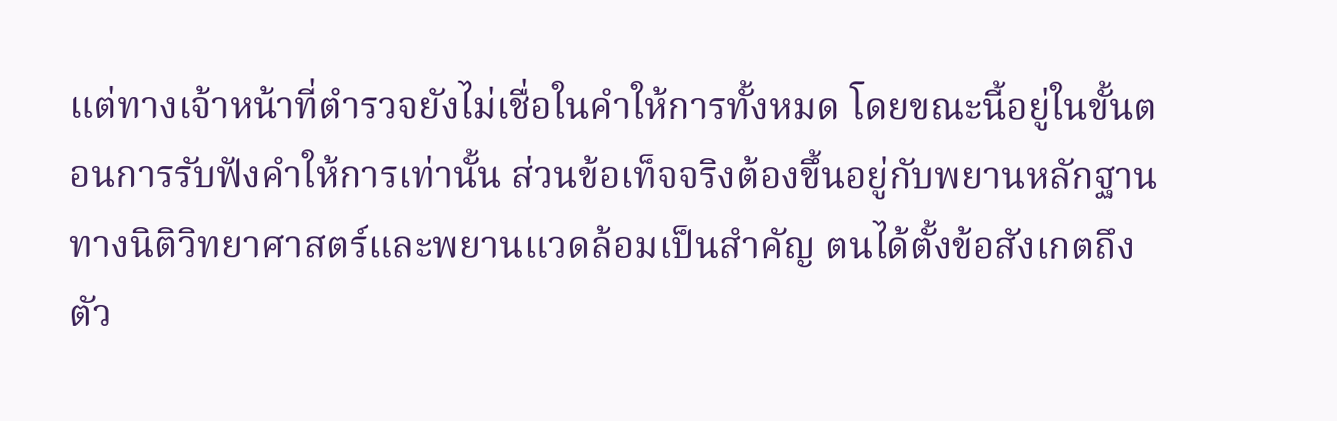แต่ทางเจ้าหน้าที่ตำรวจยังไม่เชื่อในคำให้การทั้งหมด โดยขณะนี้อยู่ในขั้นตอนการรับฟังคำให้การเท่านั้น ส่วนข้อเท็จจริงต้องขึ้นอยู่กับพยานหลักฐานทางนิติวิทยาศาสตร์และพยานแวดล้อมเป็นสำคัญ ตนได้ตั้งข้อสังเกตถึงตัว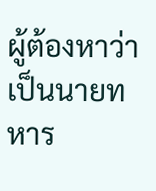ผู้ต้องหาว่า เป็นนายทหาร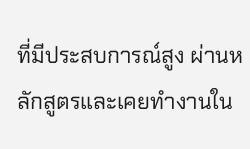ที่มีประสบการณ์สูง ผ่านหลักสูตรและเคยทำงานใน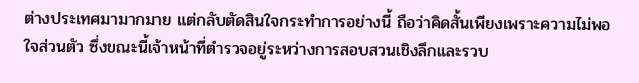ต่างประเทศมามากมาย แต่กลับตัดสินใจกระทำการอย่างนี้ ถือว่าคิดสั้นเพียงเพราะความไม่พอใจส่วนตัว ซึ่งขณะนี้เจ้าหน้าที่ตำรวจอยู่ระหว่างการสอบสวนเชิงลึกและรวบ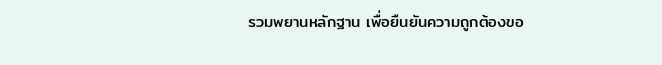รวมพยานหลักฐาน เพื่อยืนยันความถูกต้องขอ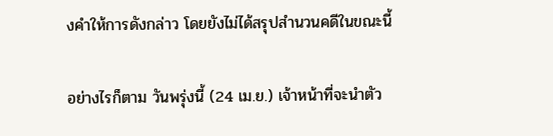งคำให้การดังกล่าว โดยยังไม่ได้สรุปสำนวนคดีในขณะนี้

อย่างไรก็ตาม วันพรุ่งนี้ (24 เม.ย.) เจ้าหน้าที่จะนำตัว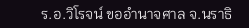ร.อ.วิโรจน์ ขออำนาจศาล จ.นราธิ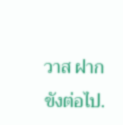วาส ฝากขังต่อไป.